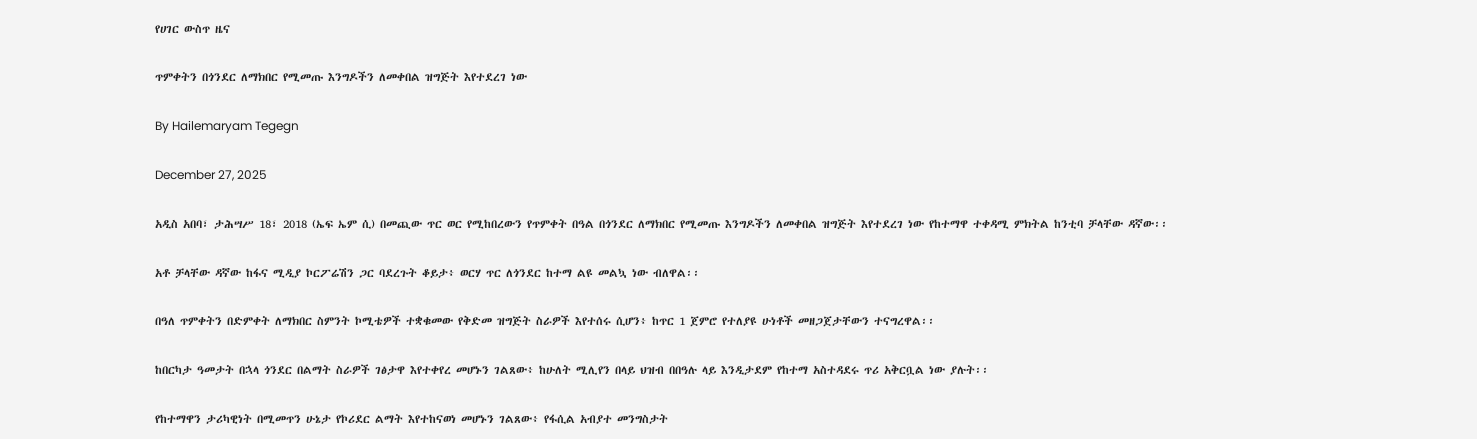የሀገር ውስጥ ዜና

ጥምቀትን በጎንደር ለማክበር የሚመጡ እንግዶችን ለመቀበል ዝግጅት እየተደረገ ነው

By Hailemaryam Tegegn

December 27, 2025

አዲስ አበባ፣ ታሕሣሥ 18፣ 2018 (ኤፍ ኤም ሲ) በመጪው ጥር ወር የሚከበረውን የጥምቀት በዓል በጎንደር ለማክበር የሚመጡ እንግዶችን ለመቀበል ዝግጅት እየተደረገ ነው የከተማዋ ተቀዳሚ ምክትል ከንቲባ ቻላቸው ዳኛው፡፡

አቶ ቻላቸው ዳኛው ከፋና ሚዲያ ኮርፖሬሽን ጋር ባደረጉት ቆይታ፥ ወርሃ ጥር ለጎንደር ከተማ ልዩ መልኳ ነው ብለዋል፡፡

በዓለ ጥምቀትን በድምቀት ለማክበር ስምንት ኮሚቴዎች ተቋቁመው የቅድመ ዝግጅት ስራዎች እየተሰሩ ሲሆን፥ ከጥር 1 ጀምሮ የተለያዩ ሁነቶች መዘጋጀታቸውን ተናግረዋል፡፡

ከበርካታ ዓመታት በኋላ ጎንደር በልማት ስራዎች ገፅታዋ እየተቀየረ መሆኑን ገልጸው፥ ከሁለት ሚሊየን በላይ ህዝብ በበዓሉ ላይ እንዲታደም የከተማ አስተዳደሩ ጥሪ አቅርቧል ነው ያሉት፡፡

የከተማዋን ታሪካዊነት በሚመጥን ሁኔታ የኮሪደር ልማት እየተከናወነ መሆኑን ገልጸው፥ የፋሲል አብያተ መንግስታት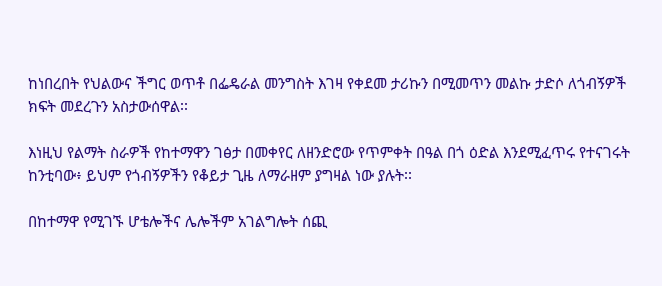ከነበረበት የህልውና ችግር ወጥቶ በፌዴራል መንግስት እገዛ የቀደመ ታሪኩን በሚመጥን መልኩ ታድሶ ለጎብኝዎች ክፍት መደረጉን አስታውሰዋል፡፡

እነዚህ የልማት ስራዎች የከተማዋን ገፅታ በመቀየር ለዘንድሮው የጥምቀት በዓል በጎ ዕድል እንደሚፈጥሩ የተናገሩት ከንቲባው፥ ይህም የጎብኝዎችን የቆይታ ጊዜ ለማራዘም ያግዛል ነው ያሉት፡፡

በከተማዋ የሚገኙ ሆቴሎችና ሌሎችም አገልግሎት ሰጪ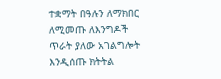ተቋማት በዓሉን ለማክበር ለሚመጡ ለእንግዶች ጥራት ያለው አገልግሎት እንዲሰጡ ክትትል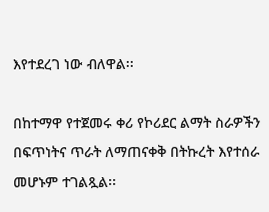እየተደረገ ነው ብለዋል፡፡

በከተማዋ የተጀመሩ ቀሪ የኮሪደር ልማት ስራዎችን በፍጥነትና ጥራት ለማጠናቀቅ በትኩረት እየተሰራ መሆኑም ተገልጿል፡፡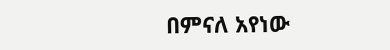በምናለ አየነው